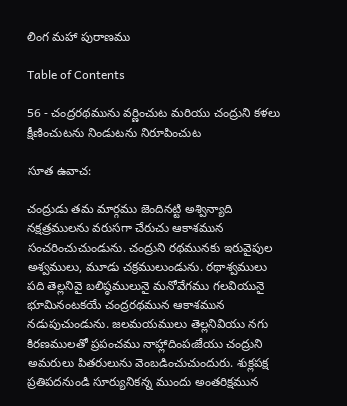లింగ మహా పురాణము

Table of Contents

56 - చంద్రరథమును వర్ణించుట మరియు చంద్రుని కళలు క్షీణించుటను నిండుటను నిరూపించుట

సూత ఉవాచ:

చంద్రుడు తమ మార్గము జెందినట్టి అశ్విన్యాది నక్షత్రములను వరుసగా చేరుచు ఆకాశమున సంచరించుచుండును. చంద్రుని రథమునకు ఇరువైపుల అశ్వములు, మూడు చక్రములుండును. రథాశ్వములు పది తెల్లనివై బలిష్ఠములునై మనోవేగము గలవియునై భూమినంటకయే చంద్రరథమున ఆకాశమున నడుపుచుండును. జలమయములు తెల్లనివియు నగు కిరణములతో ప్రపంచము నాహ్లాదింపఁజేయు చంద్రుని అమరులు పితరులును వెంబడించుచుందురు. శుక్లపక్ష ప్రతిపదనుండి సూర్యునికన్న ముందు అంతరిక్షమున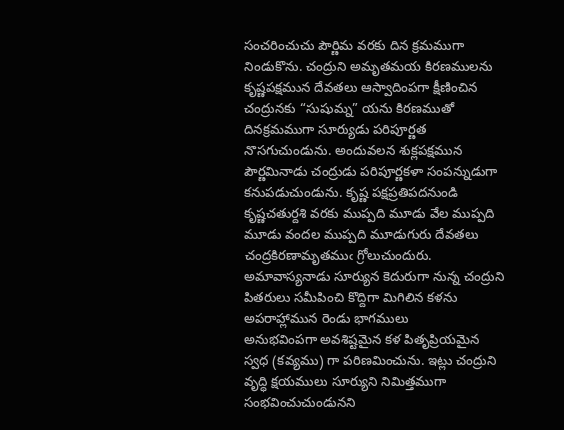సంచరించుచు పౌర్ణిమ వరకు దిన క్రమముగా నిండుకొను. చంద్రుని అమృతమయ కిరణములను కృష్ణపక్షమున దేవతలు ఆస్వాదింపగా క్షీణించిన చంద్రునకు “సుషుమ్న” యను కిరణముతో దినక్రమముగా సూర్యుడు పరిపూర్ణత నొసగుచుండును. అందువలన శుక్లపక్షమున పౌర్ణమినాడు చంద్రుడు పరిపూర్ణకళా సంపన్నుడుగా కనుపడుచుండును. కృష్ణ పక్షప్రతిపదనుండి కృష్ణచతుర్దశి వరకు ముప్పది మూడు వేల ముప్పది మూడు వందల ముప్పది మూడుగురు దేవతలు చంద్రకిరణామృతముఁ గ్రోలుచుందురు. అమావాస్యనాడు సూర్యున కెదురుగా నున్న చంద్రుని పితరులు సమీపించి కొద్దిగా మిగిలిన కళను అపరాహ్లామున రెండు భాగములు
అనుభవింపగా అవశిష్టమైన కళ పితృప్రియమైన స్వధ (కవ్యము) గా పరిణమించును. ఇట్లు చంద్రుని వృద్ధి క్షయములు సూర్యుని నిమిత్తముగా సంభవించుచుండునని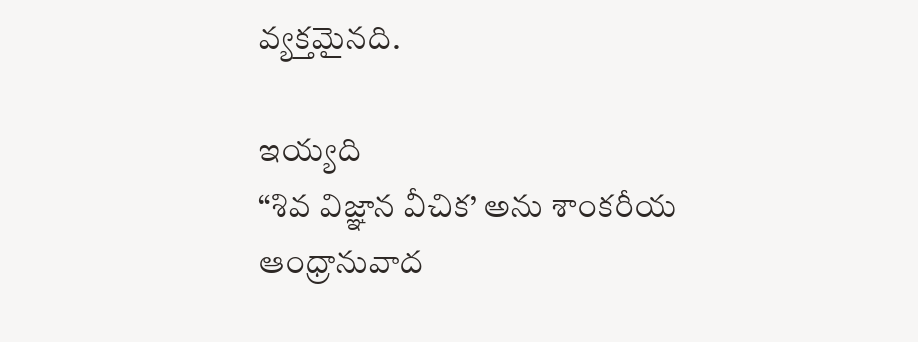వ్యక్తమైనది.

ఇయ్యది
“శివ విజ్ఞాన వీచిక’ అను శాంకరీయ
ఆంధ్రానువాద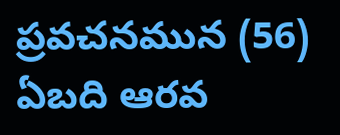ప్రవచనమున (56) ఏబది ఆరవ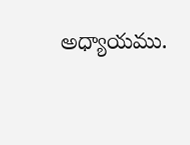అధ్యాయము.